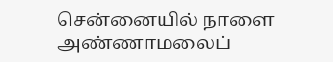சென்னையில் நாளை அண்ணாமலைப்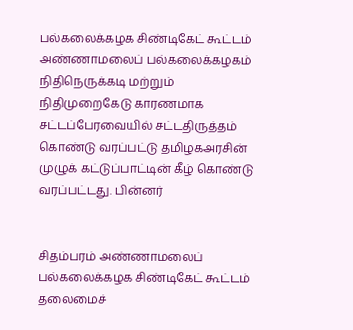பல்கலைக்கழக சிண்டிகேட் கூட்டம்
அண்ணாமலைப் பல்கலைக்கழகம் நிதிநெருக்கடி மற்றும் நிதிமுறைகேடு காரணமாக சட்டப்பேரவையில் சட்டதிருத்தம் கொண்டு வரப்பட்டு தமிழகஅரசின் முழுக் கட்டுப்பாட்டின் கீழ் கொண்டு வரப்பட்டது. பின்னர்


சிதம்பரம் அண்ணாமலைப் பல்கலைக்கழக சிண்டிகேட் கூட்டம் தலைமைச்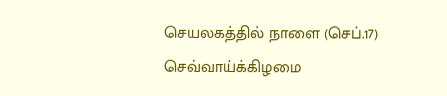செயலகத்தில் நாளை (செப்.17) செவ்வாய்க்கிழமை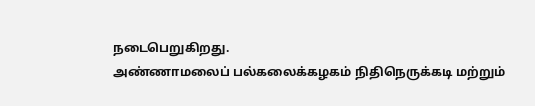நடைபெறுகிறது.
அண்ணாமலைப் பல்கலைக்கழகம் நிதிநெருக்கடி மற்றும்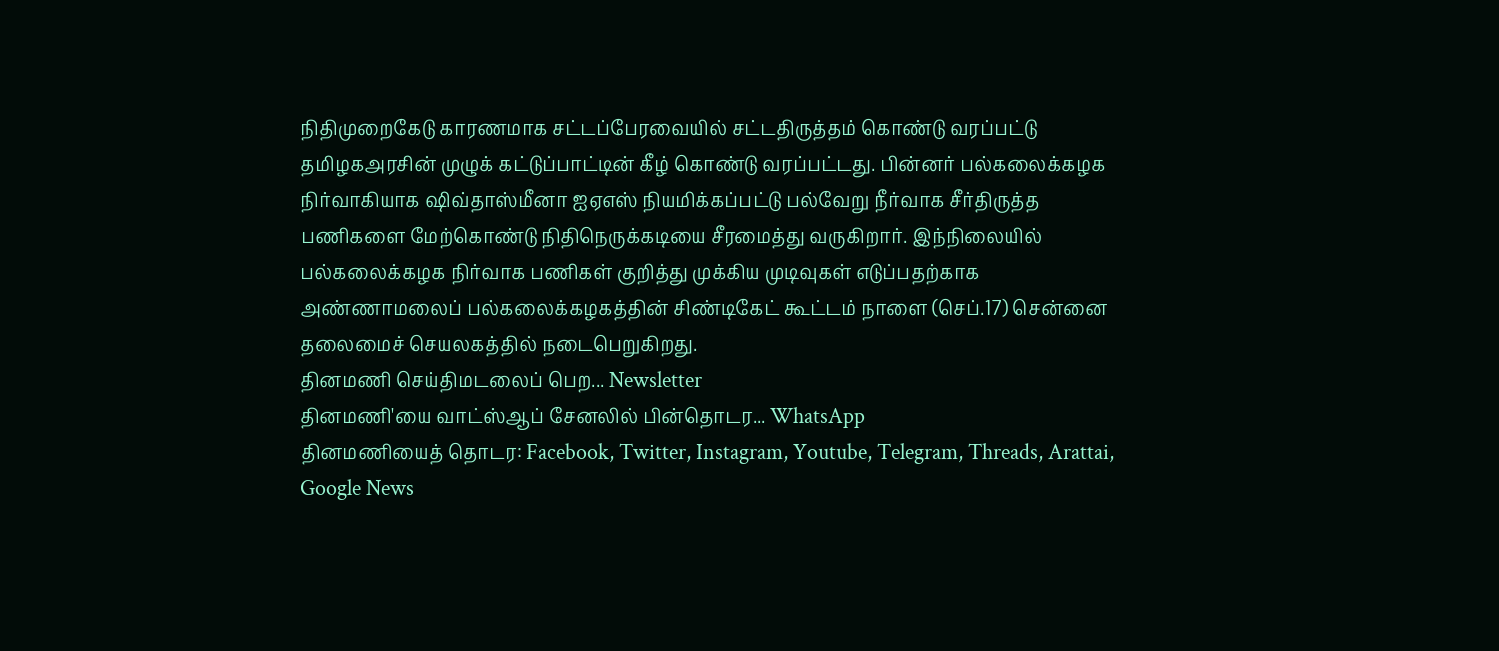நிதிமுறைகேடு காரணமாக சட்டப்பேரவையில் சட்டதிருத்தம் கொண்டு வரப்பட்டு தமிழகஅரசின் முழுக் கட்டுப்பாட்டின் கீழ் கொண்டு வரப்பட்டது. பின்னர் பல்கலைக்கழக நிர்வாகியாக ஷிவ்தாஸ்மீனா ஐஏஎஸ் நியமிக்கப்பட்டு பல்வேறு நீர்வாக சீர்திருத்த பணிகளை மேற்கொண்டு நிதிநெருக்கடியை சீரமைத்து வருகிறார். இந்நிலையில் பல்கலைக்கழக நிர்வாக பணிகள் குறித்து முக்கிய முடிவுகள் எடுப்பதற்காக அண்ணாமலைப் பல்கலைக்கழகத்தின் சிண்டிகேட் கூட்டம் நாளை (செப்.17) சென்னை தலைமைச் செயலகத்தில் நடைபெறுகிறது.
தினமணி செய்திமடலைப் பெற... Newsletter
தினமணி'யை வாட்ஸ்ஆப் சேனலில் பின்தொடர... WhatsApp
தினமணியைத் தொடர: Facebook, Twitter, Instagram, Youtube, Telegram, Threads, Arattai, Google News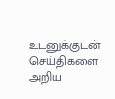உடனுக்குடன் செய்திகளை அறிய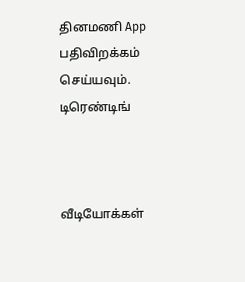தினமணி App பதிவிறக்கம் செய்யவும்.
டிரெண்டிங்



வீடியோக்கள்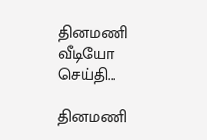தினமணி வீடியோ செய்தி...

தினமணி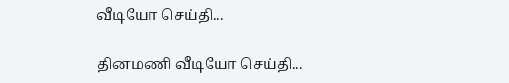வீடியோ செய்தி...

தினமணி வீடியோ செய்தி...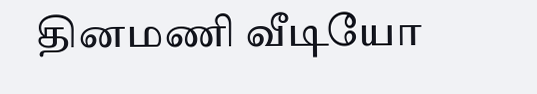தினமணி வீடியோ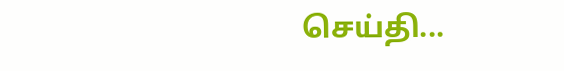செய்தி...